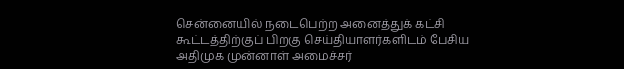சென்னையில் நடைபெற்ற அனைத்துக் கட்சி கூட்டத்திற்குப் பிறகு செய்தியாளர்களிடம் பேசிய அதிமுக முன்னாள் அமைச்சர்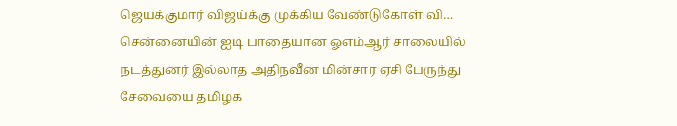ஜெயக்குமார் விஜய்க்கு முக்கிய வேண்டுகோள் வி…
சென்னையின் ஐடி பாதையான ஓஎம்ஆர் சாலையில் நடத்துனர் இல்லாத அதிநவீன மின்சார ஏசி பேருந்து சேவையை தமிழக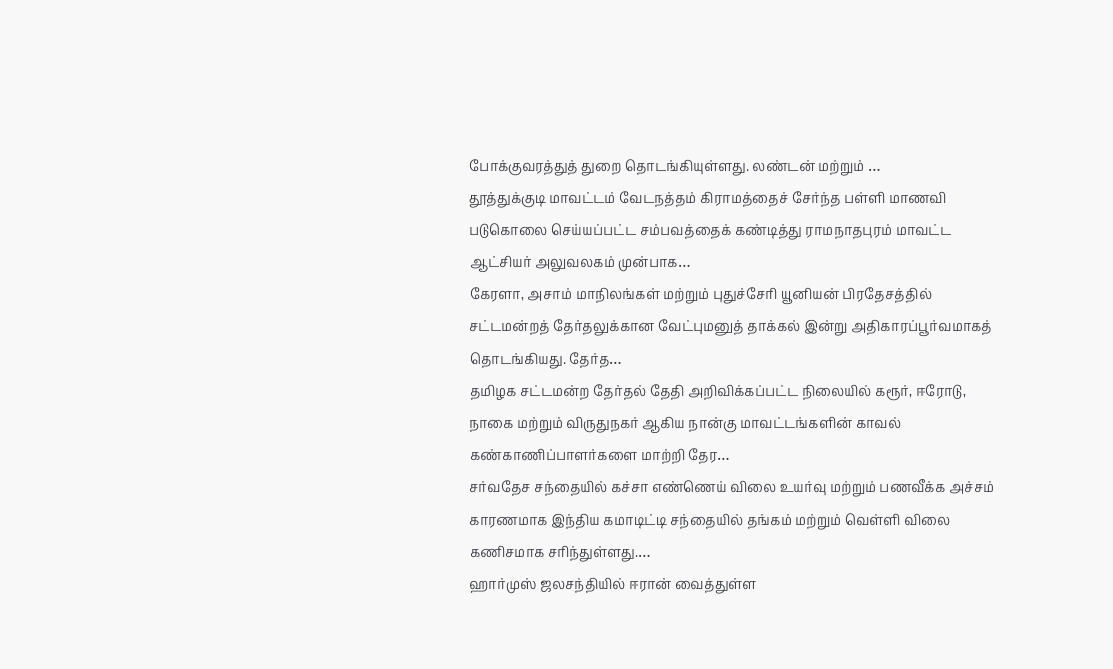போக்குவரத்துத் துறை தொடங்கியுள்ளது. லண்டன் மற்றும் …
தூத்துக்குடி மாவட்டம் வேடநத்தம் கிராமத்தைச் சேர்ந்த பள்ளி மாணவி படுகொலை செய்யப்பட்ட சம்பவத்தைக் கண்டித்து ராமநாதபுரம் மாவட்ட ஆட்சியர் அலுவலகம் முன்பாக…
கேரளா, அசாம் மாநிலங்கள் மற்றும் புதுச்சேரி யூனியன் பிரதேசத்தில் சட்டமன்றத் தேர்தலுக்கான வேட்புமனுத் தாக்கல் இன்று அதிகாரப்பூர்வமாகத் தொடங்கியது. தேர்த…
தமிழக சட்டமன்ற தேர்தல் தேதி அறிவிக்கப்பட்ட நிலையில் கரூர், ஈரோடு, நாகை மற்றும் விருதுநகர் ஆகிய நான்கு மாவட்டங்களின் காவல் கண்காணிப்பாளர்களை மாற்றி தேர…
சர்வதேச சந்தையில் கச்சா எண்ணெய் விலை உயர்வு மற்றும் பணவீக்க அச்சம் காரணமாக இந்திய கமாடிட்டி சந்தையில் தங்கம் மற்றும் வெள்ளி விலை கணிசமாக சரிந்துள்ளது.…
ஹார்முஸ் ஜலசந்தியில் ஈரான் வைத்துள்ள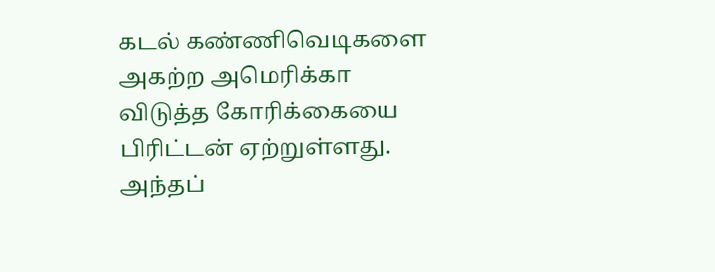கடல் கண்ணிவெடிகளை அகற்ற அமெரிக்கா விடுத்த கோரிக்கையை பிரிட்டன் ஏற்றுள்ளது. அந்தப்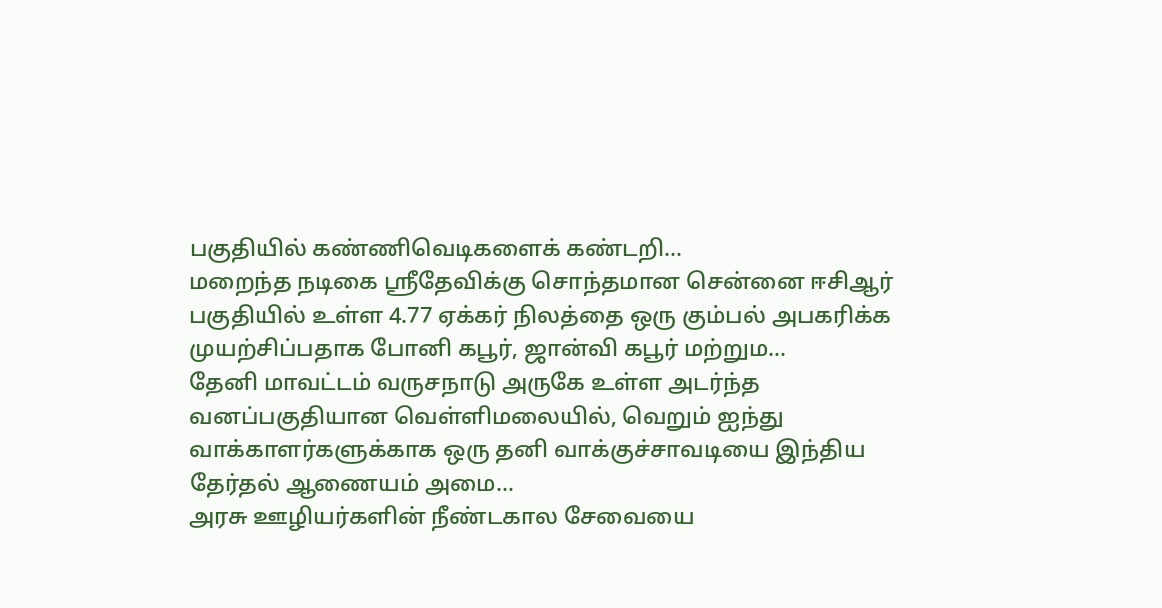பகுதியில் கண்ணிவெடிகளைக் கண்டறி…
மறைந்த நடிகை ஸ்ரீதேவிக்கு சொந்தமான சென்னை ஈசிஆர் பகுதியில் உள்ள 4.77 ஏக்கர் நிலத்தை ஒரு கும்பல் அபகரிக்க முயற்சிப்பதாக போனி கபூர், ஜான்வி கபூர் மற்றும…
தேனி மாவட்டம் வருசநாடு அருகே உள்ள அடர்ந்த வனப்பகுதியான வெள்ளிமலையில், வெறும் ஐந்து வாக்காளர்களுக்காக ஒரு தனி வாக்குச்சாவடியை இந்திய தேர்தல் ஆணையம் அமை…
அரசு ஊழியர்களின் நீண்டகால சேவையை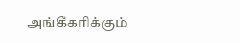அங்கீகரிக்கும்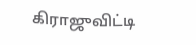கிராஜுவிட்டி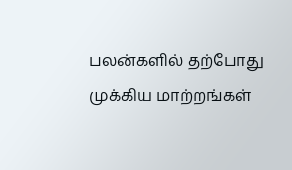பலன்களில் தற்போது முக்கிய மாற்றங்கள்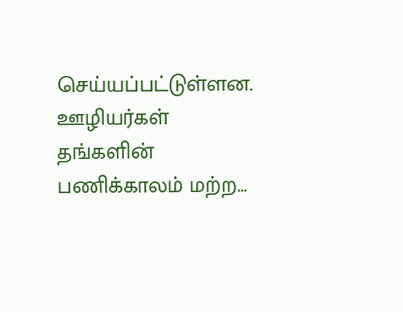செய்யப்பட்டுள்ளன. ஊழியர்கள் தங்களின் பணிக்காலம் மற்ற…